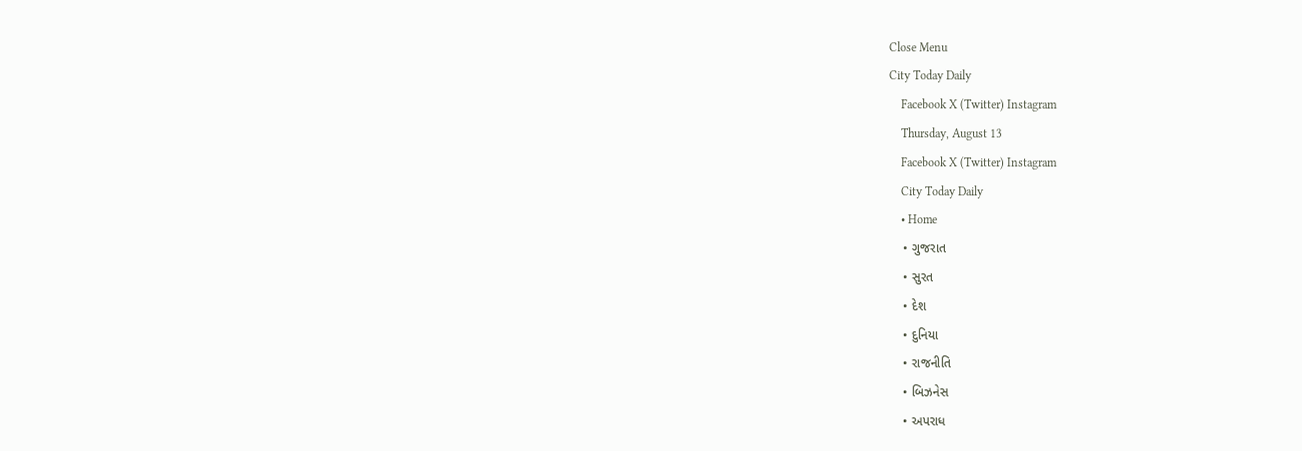Close Menu
City Today Daily
    Facebook X (Twitter) Instagram
    Thursday, August 13
    Facebook X (Twitter) Instagram
    City Today Daily
    • Home
    • ગુજરાત
    • સુરત
    • દેશ
    • દુનિયા
    • રાજનીતિ
    • બિઝનેસ
    • અપરાધ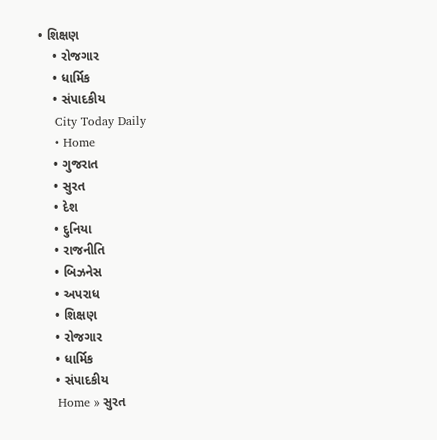• શિક્ષણ
    • રોજગાર
    • ધાર્મિક
    • સંપાદકીય
    City Today Daily
    • Home
    • ગુજરાત
    • સુરત
    • દેશ
    • દુનિયા
    • રાજનીતિ
    • બિઝનેસ
    • અપરાધ
    • શિક્ષણ
    • રોજગાર
    • ધાર્મિક
    • સંપાદકીય
    Home » સુરત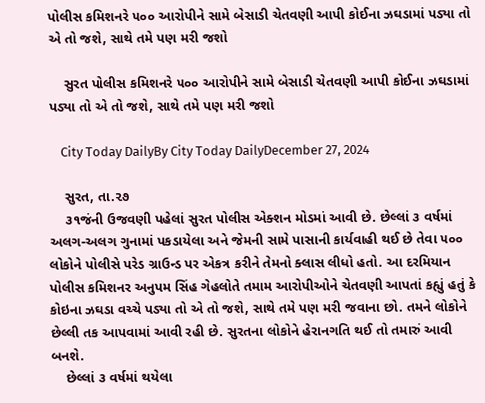પોલીસ કમિશનરે ૫૦૦ આરોપીને સામે બેસાડી ચેતવણી આપી કોઈના ઝઘડામાં પડ્યા તો એ તો જશે, સાથે તમે પણ મરી જશો

    સુરત પોલીસ કમિશનરે ૫૦૦ આરોપીને સામે બેસાડી ચેતવણી આપી કોઈના ઝઘડામાં પડ્યા તો એ તો જશે, સાથે તમે પણ મરી જશો

    City Today DailyBy City Today DailyDecember 27, 2024

    સુરત, તા.૨૭
    ૩૧જંની ઉજવણી પહેલાં સુરત પોલીસ એક્શન મોડમાં આવી છે. છેલ્લાં ૩ વર્ષમાં અલગ-અલગ ગુનામાં પકડાયેલા અને જેમની સામે પાસાની કાર્યવાહી થઈ છે તેવા ૫૦૦ લોકોને પોલીસે પરેડ ગ્રાઉન્ડ પર એકત્ર કરીને તેમનો ક્લાસ લીધો હતો. આ દરમિયાન પોલીસ કમિશનર અનુપમ સિંહ ગેહલોતે તમામ આરોપીઓને ચેતવણી આપતાં કહ્યું હતું કે કોઇના ઝઘડા વચ્ચે પડ્યા તો એ તો જશે, સાથે તમે પણ મરી જવાના છો. તમને લોકોને છેલ્લી તક આપવામાં આવી રહી છે. સુરતના લોકોને હેરાનગતિ થઈ તો તમારું આવી બનશે.
    છેલ્લાં ૩ વર્ષમાં થયેલા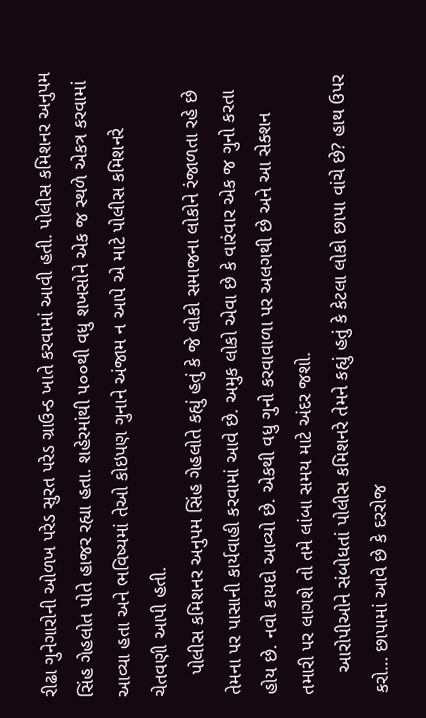રીઢા ગુનેગારોની ઓળખ પરેડ સુરત પરેડ ગ્રાઉન્ડ ખાતે કરવામાં આવી હતી. પોલીસ કમિશનર અનુપમ સિંહ ગેહલોત પોતે હાજર રહ્યા હતા. શહેરમાંથી ૫૦૦થી વધુ શખસોને એક જ સ્થળે એકત્ર કરવામાં આવ્યા હતા અને ભવિષ્યમાં તેઓ કોઇપણ ગુનાને અંજામ ન આપે એ માટે પોલીસ કમિશનરે ચેતવણી આપી હતી.
    પોલીસ કમિશનર અનુપમ સિંહ ગેહલોતે કહ્યું હતું કે જે લોકો સમાજના લોકોને રંજાળતા રહે છે તેમના પર પાસાની કાર્યવાહી કરવામાં આવે છે. અમુક લોકો એવા છે કે વારંવાર એક જ ગુનો કરતા હોય છે. નવો કાયદો આવ્યો છે. એકથી વધુ ગુનો કરવાવાળા પર અલગથી છે અને આ સેક્શન તમારી પર લાગશે તો તમે લાંબા સમય માટે અંદર જશો.
    આરોપીઓને સંબોધતાં પોલીસ કમિશનરે તેમને કહ્યું હતું કે કેટલા લોકો છાપા વાંચે છે? હાથ ઉપર કરો… છાપામાં આવે છે કે દરરોજ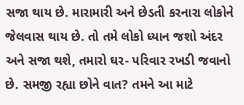સજા થાય છે. મારામારી અને છેડતી કરનારા લોકોને જેલવાસ થાય છે. તો તમે લોકો ધ્યાન જશો અંદર અને સજા થશે, તમારો ઘર- પરિવાર રખડી જવાનો છે. સમજી રહ્યા છોને વાત? તમને આ માટે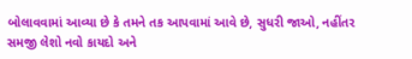બોલાવવામાં આવ્યા છે કે તમને તક આપવામાં આવે છે, સુધરી જાઓ, નહીંતર સમજી લેશો નવો કાયદો અને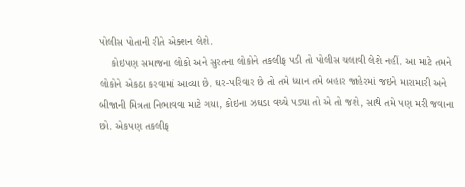પોલીસ પોતાની રીતે એક્શન લેશે.
    કોઇપણ સમાજના લોકો અને સુરતના લોકોને તકલીફ પડી તો પોલીસ ચલાવી લેશે નહીં. આ માટે તમને લોકોને એકઠા કરવામાં આવ્યા છે. ઘર-પરિવાર છે તો તમે ધ્યાન તમે બહાર જાહેરમાં જઇને મારામારી અને બીજાની મિત્રતા નિભાવવા માટે ગયા, કોઇના ઝઘડા વચ્ચે પડ્યા તો એ તો જશે, સાથે તમે પણ મરી જવાના છો. એકપણ તકલીફ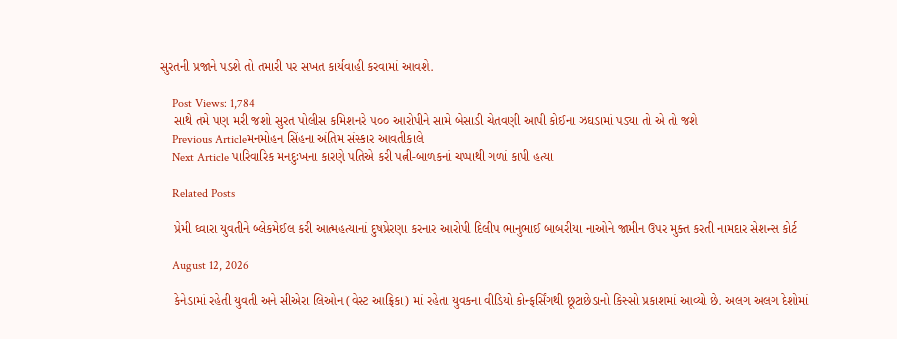સુરતની પ્રજાને પડશે તો તમારી પર સખત કાર્યવાહી કરવામાં આવશે.

    Post Views: 1,784
    સાથે તમે પણ મરી જશો સુરત પોલીસ કમિશનરે ૫૦૦ આરોપીને સામે બેસાડી ચેતવણી આપી કોઈના ઝઘડામાં પડ્યા તો એ તો જશે
    Previous Articleમનમોહન સિંહના અંતિમ સંસ્કાર આવતીકાલે
    Next Article પારિવારિક મનદુઃખના કારણે પતિએ કરી પત્ની-બાળકનાં ચપ્પાથી ગળાં કાપી હત્યા

    Related Posts

    પ્રેમી ઘ્વારા યુવતીને બ્લેકમેઈલ કરી આત્મહત્યાનાં દુષપ્રેરણા કરનાર આરોપી દિલીપ ભાનુભાઈ બાબરીયા નાઓને જામીન ઉપર મુક્ત કરતી નામદાર સેશન્સ કોર્ટ

    August 12, 2026

    કેનેડામાં રહેતી યુવતી અને સીએરા લિઓન (વેસ્ટ આફ્રિકા) માં રહેતા યુવકના વીડિયો કોન્ફર્સિંગથી છૂટાછેડાનો કિસ્સો પ્રકાશમાં આવ્યો છે. અલગ અલગ દેશોમાં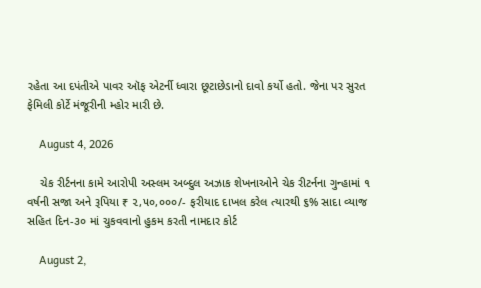રહેતા આ દપંતીએ પાવર ઑફ એટર્ની ધ્વારા છૂટાછેડાનો દાવો કર્યો હતો. જેના પર સુરત ફેમિલી કોર્ટે મંજૂરીની મ્હોર મારી છે.

    August 4, 2026

    ચેક રીર્ટનના કામે આરોપી અસ્લમ અબ્દુલ અઝાક શેખનાઓને ચેક રીટર્નના ગુન્હામાં ૧ વર્ષની સજા અને રૂપિયા ₹ ૨,૫૦,૦૦૦/- ફરીયાદ દાખલ કરેલ ત્યારથી ૬% સાદા વ્યાજ સહિત દિન-૩૦ માં ચુકવવાનો હુકમ કરતી નામદાર કોર્ટ

    August 2,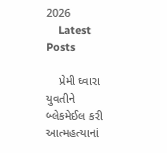2026
    Latest Posts

    પ્રેમી ઘ્વારા યુવતીને બ્લેકમેઈલ કરી આત્મહત્યાનાં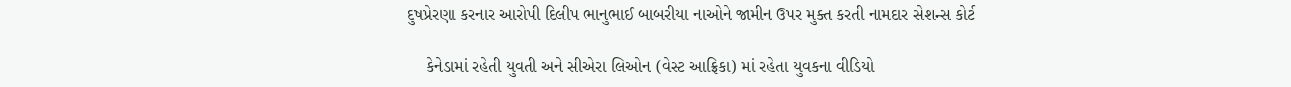દુષપ્રેરણા કરનાર આરોપી દિલીપ ભાનુભાઈ બાબરીયા નાઓને જામીન ઉપર મુક્ત કરતી નામદાર સેશન્સ કોર્ટ

    કેનેડામાં રહેતી યુવતી અને સીએરા લિઓન (વેસ્ટ આફ્રિકા) માં રહેતા યુવકના વીડિયો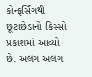કોન્ફર્સિંગથી છૂટાછેડાનો કિસ્સો પ્રકાશમાં આવ્યો છે. અલગ અલગ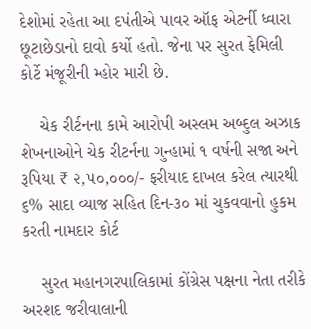દેશોમાં રહેતા આ દપંતીએ પાવર ઑફ એટર્ની ધ્વારા છૂટાછેડાનો દાવો કર્યો હતો. જેના પર સુરત ફેમિલી કોર્ટે મંજૂરીની મ્હોર મારી છે.

    ચેક રીર્ટનના કામે આરોપી અસ્લમ અબ્દુલ અઝાક શેખનાઓને ચેક રીટર્નના ગુન્હામાં ૧ વર્ષની સજા અને રૂપિયા ₹ ૨,૫૦,૦૦૦/- ફરીયાદ દાખલ કરેલ ત્યારથી ૬% સાદા વ્યાજ સહિત દિન-૩૦ માં ચુકવવાનો હુકમ કરતી નામદાર કોર્ટ

    સુરત મહાનગરપાલિકામાં કોંગ્રેસ પક્ષના નેતા તરીકે અરશદ જરીવાલાની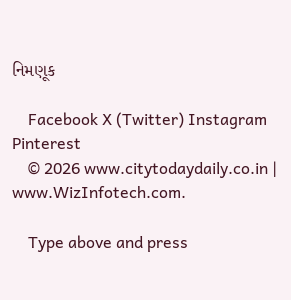નિમણૂક

    Facebook X (Twitter) Instagram Pinterest
    © 2026 www.citytodaydaily.co.in | www.WizInfotech.com.

    Type above and press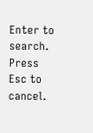Enter to search. Press Esc to cancel.